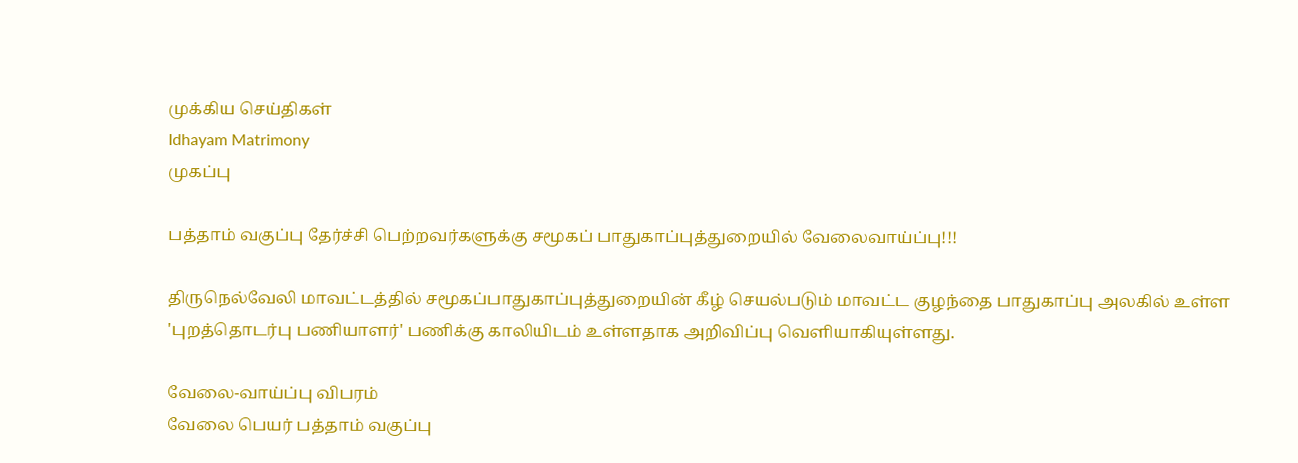முக்கிய செய்திகள்
Idhayam Matrimony
முகப்பு

பத்தாம் வகுப்பு தேர்ச்சி பெற்றவர்களுக்கு சமூகப் பாதுகாப்புத்துறையில் வேலைவாய்ப்பு!!!

திருநெல்வேலி மாவட்டத்தில் சமூகப்பாதுகாப்புத்துறையின் கீழ் செயல்படும் மாவட்ட குழந்தை பாதுகாப்பு அலகில் உள்ள 'புறத்தொடர்பு பணியாளர்' பணிக்கு காலியிடம் உள்ளதாக அறிவிப்பு வெளியாகியுள்ளது.

வேலை-வாய்ப்பு விபரம்
வேலை பெயர் பத்தாம் வகுப்பு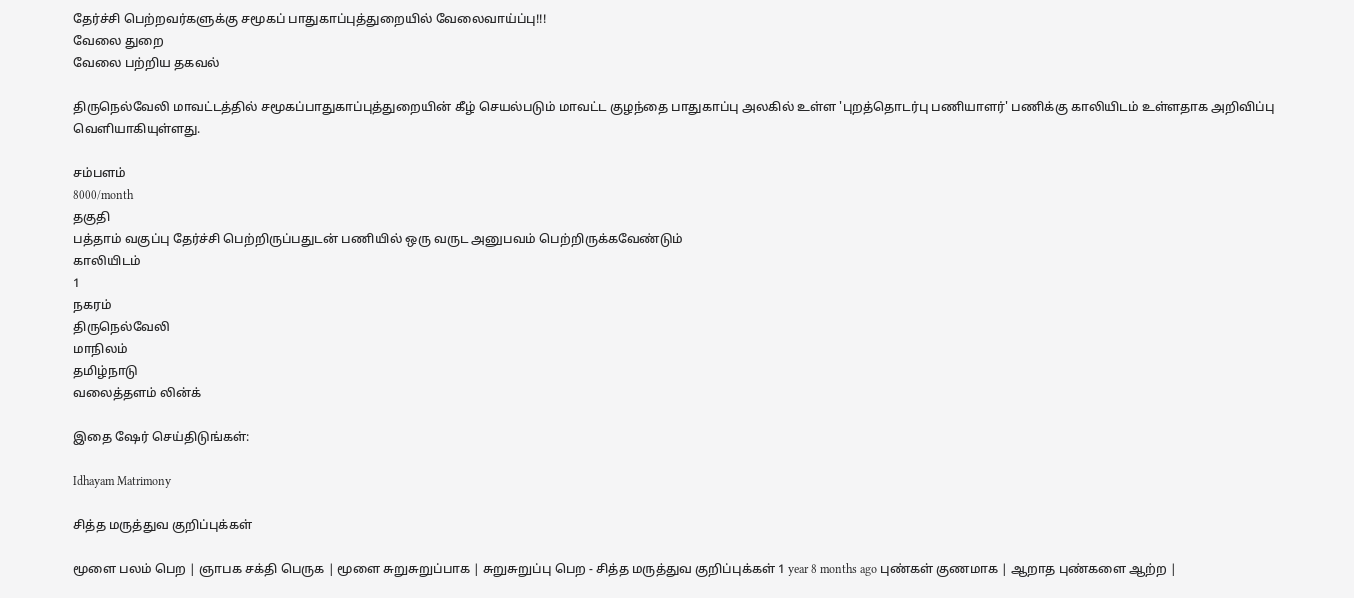தேர்ச்சி பெற்றவர்களுக்கு சமூகப் பாதுகாப்புத்துறையில் வேலைவாய்ப்பு!!!
வேலை துறை
வேலை பற்றிய தகவல்

திருநெல்வேலி மாவட்டத்தில் சமூகப்பாதுகாப்புத்துறையின் கீழ் செயல்படும் மாவட்ட குழந்தை பாதுகாப்பு அலகில் உள்ள 'புறத்தொடர்பு பணியாளர்' பணிக்கு காலியிடம் உள்ளதாக அறிவிப்பு வெளியாகியுள்ளது.

சம்பளம்
8000/month
தகுதி
பத்தாம் வகுப்பு தேர்ச்சி பெற்றிருப்பதுடன் பணியில் ஒரு வருட அனுபவம் பெற்றிருக்கவேண்டும்
காலியிடம்
1
நகரம்
திருநெல்வேலி
மாநிலம்
தமிழ்நாடு
வலைத்தளம் லின்க்

இதை ஷேர் செய்திடுங்கள்:

Idhayam Matrimony

சித்த மருத்துவ குறிப்புக்கள்

மூளை பலம் பெற | ஞாபக சக்தி பெருக | மூளை சுறுசுறுப்பாக | சுறுசுறுப்பு பெற - சித்த மருத்துவ குறிப்புக்கள் 1 year 8 months ago புண்கள் குணமாக | ஆறாத புண்களை ஆற்ற |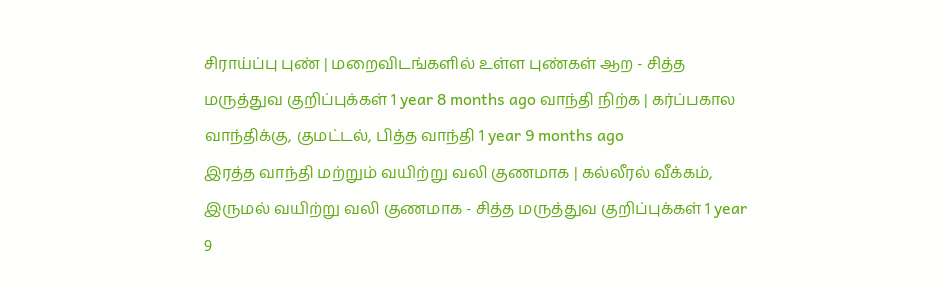சிராய்ப்பு புண் | மறைவிடங்களில் உள்ள புண்கள் ஆற - சித்த மருத்துவ குறிப்புக்கள் 1 year 8 months ago வாந்தி நிற்க | கர்ப்பகால வாந்திக்கு, குமட்டல், பித்த வாந்தி 1 year 9 months ago
இரத்த வாந்தி மற்றும் வயிற்று வலி குணமாக | கல்லீரல் வீக்கம், இருமல் வயிற்று வலி குணமாக - சித்த மருத்துவ குறிப்புக்கள் 1 year 9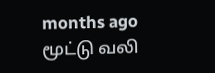months ago மூட்டு வலி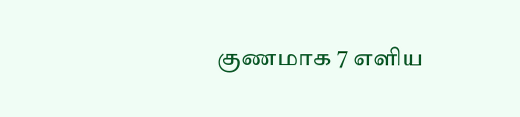குணமாக 7 எளிய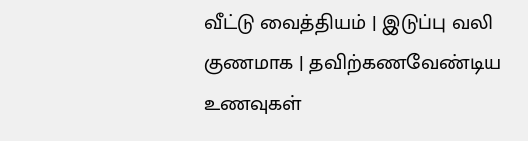வீட்டு வைத்தியம் | இடுப்பு வலி குணமாக | தவிற்கணவேண்டிய உணவுகள்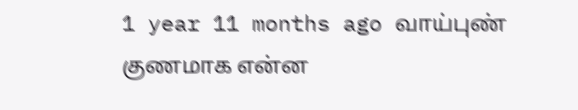1 year 11 months ago வாய்புண் குணமாக என்ன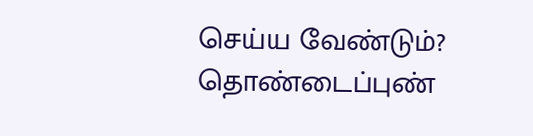செய்ய வேண்டும்? தொண்டைப்புண்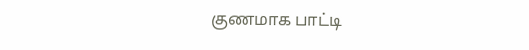குணமாக பாட்டி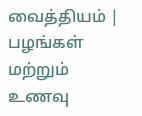வைத்தியம் | பழங்கள் மற்றும் உணவு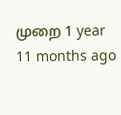முறை 1 year 11 months ago